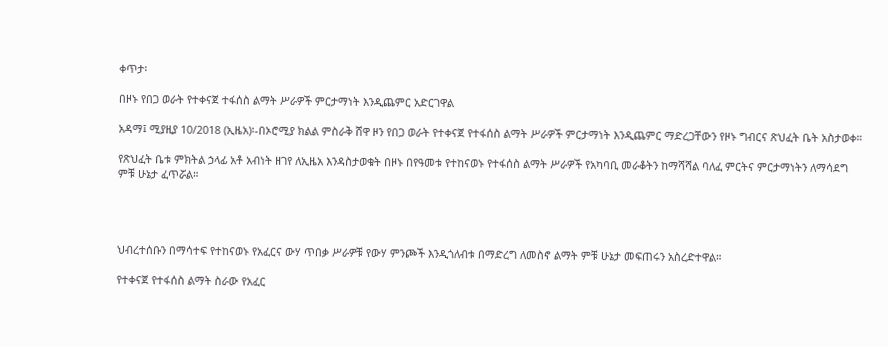ቀጥታ፡

በዞኑ የበጋ ወራት የተቀናጀ ተፋሰስ ልማት ሥራዎች ምርታማነት እንዲጨምር አድርገዋል

አዳማ፤ ሚያዚያ 10/2018 (ኢዜአ)፡-በኦሮሚያ ክልል ምስራቅ ሸዋ ዞን የበጋ ወራት የተቀናጀ የተፋሰስ ልማት ሥራዎች ምርታማነት እንዲጨምር ማድረጋቸውን የዞኑ ግብርና ጽህፈት ቤት አስታወቀ።

የጽህፈት ቤቱ ምክትል ኃላፊ አቶ አብነት ዘገየ ለኢዜአ እንዳስታወቁት በዞኑ በየዓመቱ የተከናወኑ የተፋሰስ ልማት ሥራዎች የአካባቢ መራቆትን ከማሻሻል ባለፈ ምርትና ምርታማነትን ለማሳደግ ምቹ ሁኔታ ፈጥሯል።




ህብረተሰቡን በማሳተፍ የተከናወኑ የአፈርና ውሃ ጥበቃ ሥራዎቹ የውሃ ምንጮች እንዲጎለብቱ በማድረግ ለመስኖ ልማት ምቹ ሁኔታ መፍጠሩን አስረድተዋል።

የተቀናጀ የተፋሰስ ልማት ስራው የአፈር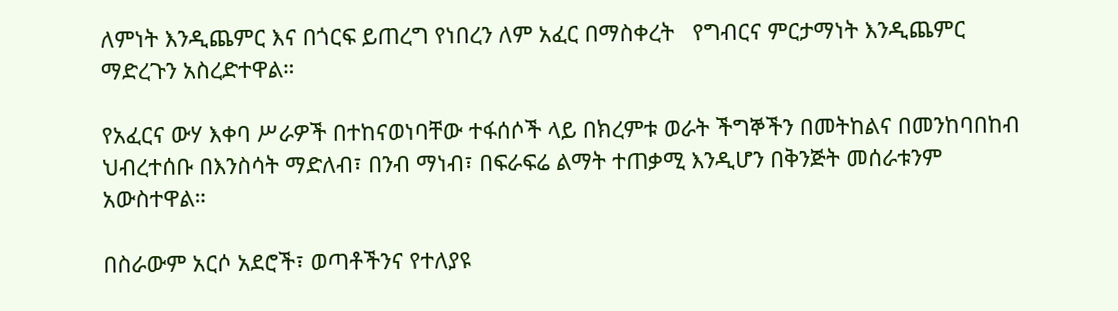ለምነት እንዲጨምር እና በጎርፍ ይጠረግ የነበረን ለም አፈር በማስቀረት   የግብርና ምርታማነት እንዲጨምር ማድረጉን አስረድተዋል።

የአፈርና ውሃ እቀባ ሥራዎች በተከናወነባቸው ተፋሰሶች ላይ በክረምቱ ወራት ችግኞችን በመትከልና በመንከባበከብ ህብረተሰቡ በእንስሳት ማድለብ፣ በንብ ማነብ፣ በፍራፍሬ ልማት ተጠቃሚ እንዲሆን በቅንጅት መሰራቱንም አውስተዋል።

በስራውም አርሶ አደሮች፣ ወጣቶችንና የተለያዩ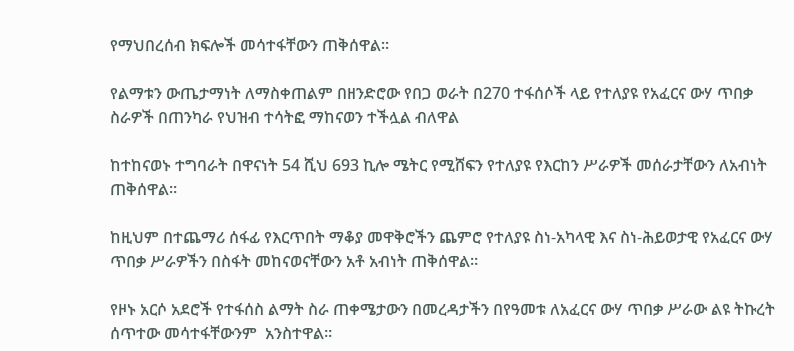የማህበረሰብ ክፍሎች መሳተፋቸውን ጠቅሰዋል።

የልማቱን ውጤታማነት ለማስቀጠልም በዘንድሮው የበጋ ወራት በ270 ተፋሰሶች ላይ የተለያዩ የአፈርና ውሃ ጥበቃ ስራዎች በጠንካራ የህዝብ ተሳትፎ ማከናወን ተችሏል ብለዋል

ከተከናወኑ ተግባራት በዋናነት 54 ሺህ 693 ኪሎ ሜትር የሚሸፍን የተለያዩ የእርከን ሥራዎች መሰራታቸውን ለአብነት ጠቅሰዋል።

ከዚህም በተጨማሪ ሰፋፊ የእርጥበት ማቆያ መዋቅሮችን ጨምሮ የተለያዩ ስነ-አካላዊ እና ስነ-ሕይወታዊ የአፈርና ውሃ ጥበቃ ሥራዎችን በስፋት መከናወናቸውን አቶ አብነት ጠቅሰዋል።

የዞኑ አርሶ አደሮች የተፋሰስ ልማት ስራ ጠቀሜታውን በመረዳታችን በየዓመቱ ለአፈርና ውሃ ጥበቃ ሥራው ልዩ ትኩረት ሰጥተው መሳተፋቸውንም  አንስተዋል።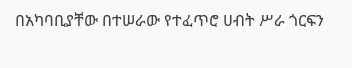በአካባቢያቸው በተሠራው የተፈጥሮ ሀብት ሥራ ጎርፍን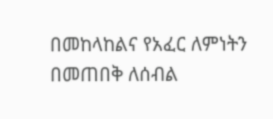በመከላከልና የአፈር ለምነትን በመጠበቅ ለሰብል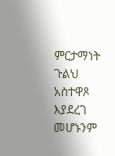ምርታማነት ጉልህ አስተዋጾ እያደረገ መሆኑንም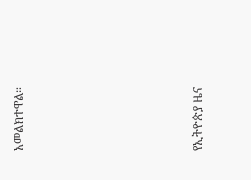አመልክተዋል።







የኢትዮጵያ ዜና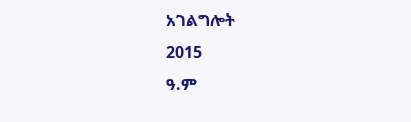አገልግሎት
2015
ዓ.ም